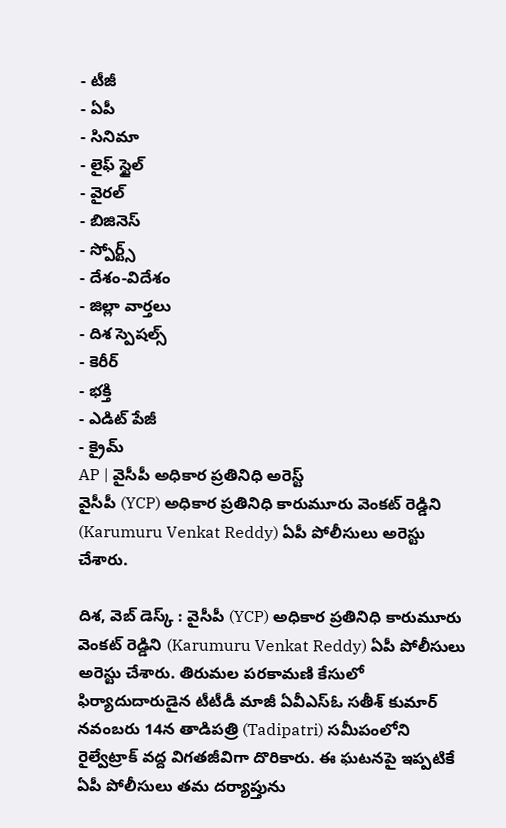- టీజీ
- ఏపీ
- సినిమా
- లైఫ్ స్టైల్
- వైరల్
- బిజినెస్
- స్పోర్ట్స్
- దేశం-విదేశం
- జిల్లా వార్తలు
- దిశ స్పెషల్స్
- కెరీర్
- భక్తి
- ఎడిట్ పేజీ
- క్రైమ్
AP | వైసీపీ అధికార ప్రతినిధి అరెస్ట్
వైసీపీ (YCP) అధికార ప్రతినిధి కారుమూరు వెంకట్ రెడ్డిని (Karumuru Venkat Reddy) ఏపీ పోలీసులు అరెస్టు చేశారు.

దిశ, వెబ్ డెస్క్ : వైసీపీ (YCP) అధికార ప్రతినిధి కారుమూరు వెంకట్ రెడ్డిని (Karumuru Venkat Reddy) ఏపీ పోలీసులు అరెస్టు చేశారు. తిరుమల పరకామణి కేసులో ఫిర్యాదుదారుడైన టీటీడీ మాజీ ఏవీఎస్ఓ సతీశ్ కుమార్ నవంబరు 14న తాడిపత్రి (Tadipatri) సమీపంలోని రైల్వేట్రాక్ వద్ద విగతజీవిగా దొరికారు. ఈ ఘటనపై ఇప్పటికే ఏపీ పోలీసులు తమ దర్యాప్తును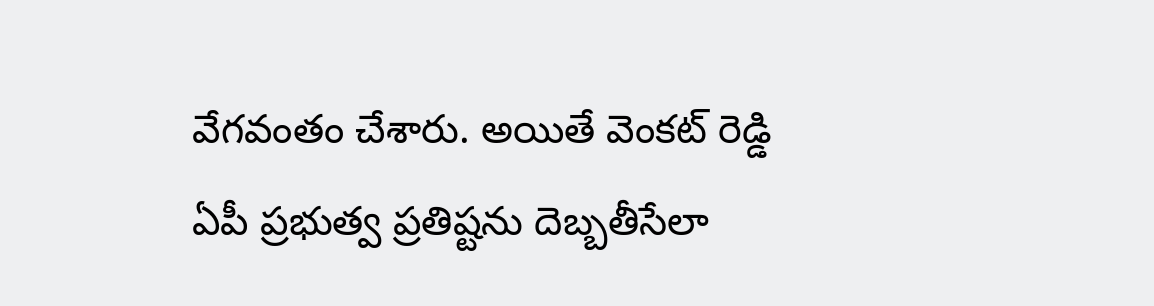వేగవంతం చేశారు. అయితే వెంకట్ రెడ్డి ఏపీ ప్రభుత్వ ప్రతిష్టను దెబ్బతీసేలా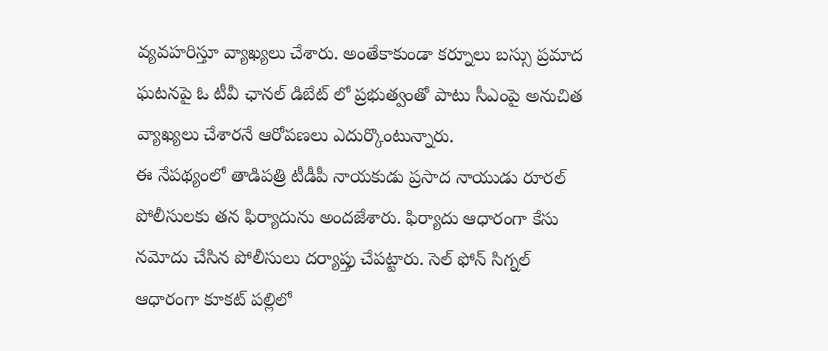వ్యవహరిస్తూ వ్యాఖ్యలు చేశారు. అంతేకాకుండా కర్నూలు బస్సు ప్రమాద ఘటనపై ఓ టీవీ ఛానల్ డిబేట్ లో ప్రభుత్వంతో పాటు సీఎంపై అనుచిత వ్యాఖ్యలు చేశారనే ఆరోపణలు ఎదుర్కొంటున్నారు.
ఈ నేపథ్యంలో తాడిపత్రి టీడీపీ నాయకుడు ప్రసాద నాయుడు రూరల్ పోలీసులకు తన ఫిర్యాదును అందజేశారు. ఫిర్యాదు ఆధారంగా కేసు నమోదు చేసిన పోలీసులు దర్యాప్తు చేపట్టారు. సెల్ ఫోన్ సిగ్నల్ ఆధారంగా కూకట్ పల్లిలో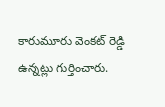కారుమూరు వెంకట్ రెడ్డి ఉన్నట్లు గుర్తించారు.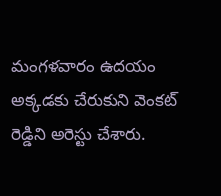మంగళవారం ఉదయం అక్కడకు చేరుకుని వెంకట్ రెడ్డిని అరెస్టు చేశారు.